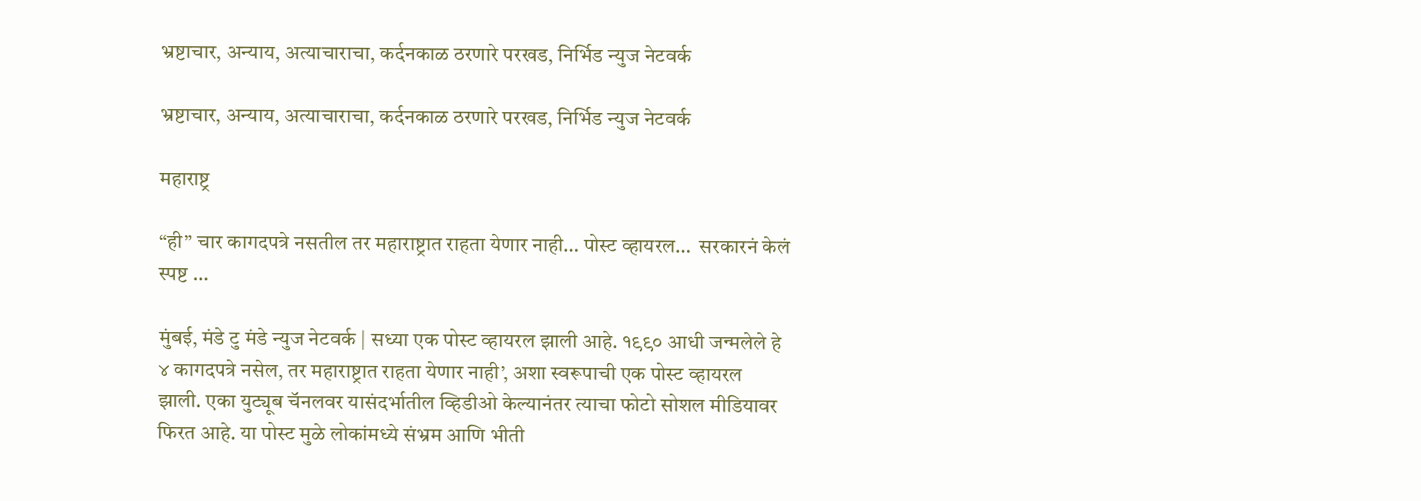भ्रष्टाचार, अन्याय, अत्याचाराचा, कर्दनकाळ ठरणारे परखड, निर्भिड न्युज नेटवर्क

भ्रष्टाचार, अन्याय, अत्याचाराचा, कर्दनकाळ ठरणारे परखड, निर्भिड न्युज नेटवर्क

महाराष्ट्र

“ही” चार कागदपत्रे नसतील तर महाराष्ट्रात राहता येणार नाही… पोस्ट व्हायरल…  सरकारनं केलं स्पष्ट …

मुंबई, मंडे टु मंडे न्युज नेटवर्क | सध्या एक पोस्ट व्हायरल झाली आहे. १९९० आधी जन्मलेले हे ४ कागदपत्रे नसेल, तर महाराष्ट्रात राहता येणार नाही’, अशा स्वरूपाची एक पोस्ट व्हायरल झाली. एका युट्यूब चॅनलवर यासंदर्भातील व्हिडीओ केल्यानंतर त्याचा फोटो सोशल मीडियावर फिरत आहे. या पोस्ट मुळे लोकांमध्ये संभ्रम आणि भीती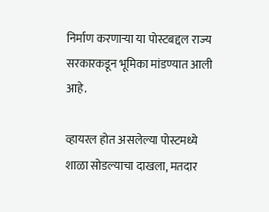निर्माण करणाऱ्या या पोस्टबद्दल राज्य सरकारकडून भूमिका मांडण्यात आली आहे.

व्हायरल होत असलेल्या पोस्टमध्ये शाळा सोडल्याचा दाखला, मतदार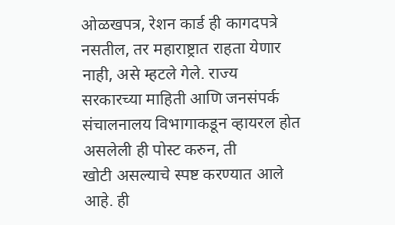ओळखपत्र, रेशन कार्ड ही कागदपत्रे नसतील, तर महाराष्ट्रात राहता येणार नाही, असे म्हटले गेले. राज्य सरकारच्या माहिती आणि जनसंपर्क संचालनालय विभागाकडून व्हायरल होत असलेली ही पोस्ट करुन, ती
खोटी असल्याचे स्पष्ट करण्यात आले आहे. ही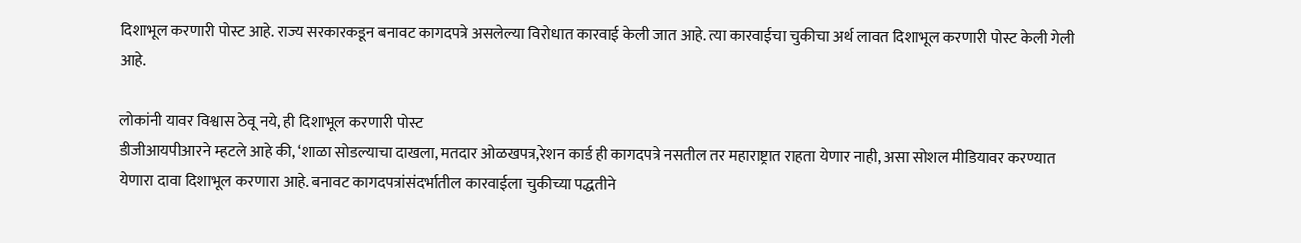दिशाभूल करणारी पोस्ट आहे. राज्य सरकारकडून बनावट कागदपत्रे असलेल्या विरोधात कारवाई केली जात आहे. त्या कारवाईचा चुकीचा अर्थ लावत दिशाभूल करणारी पोस्ट केली गेली आहे.

लोकांनी यावर विश्वास ठेवू नये, ही दिशाभूल करणारी पोस्ट
डीजीआयपीआरने म्हटले आहे की, ‘शाळा सोडल्याचा दाखला, मतदार ओळखपत्र,रेशन कार्ड ही कागदपत्रे नसतील तर महाराष्ट्रात राहता येणार नाही, असा सोशल मीडियावर करण्यात येणारा दावा दिशाभूल करणारा आहे. बनावट कागदपत्रांसंदर्भातील कारवाईला चुकीच्या पद्धतीने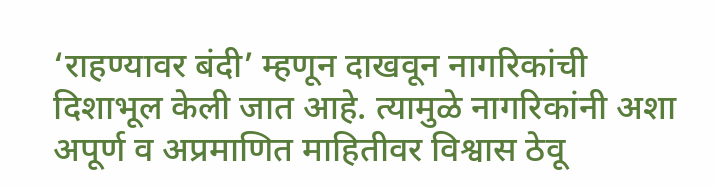‘राहण्यावर बंदी’ म्हणून दाखवून नागरिकांची दिशाभूल केली जात आहे. त्यामुळे नागरिकांनी अशा अपूर्ण व अप्रमाणित माहितीवर विश्वास ठेवू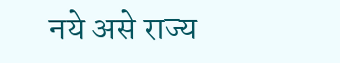नये असे राज्य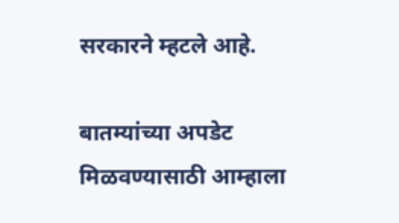सरकारने म्हटले आहे.

बातम्यांच्या अपडेट मिळवण्यासाठी आम्हाला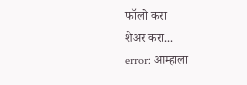फॉलो करा
शेअर करा...
error: आम्हाला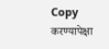Copy करण्यापेक्षा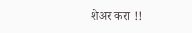शेअर करा !!